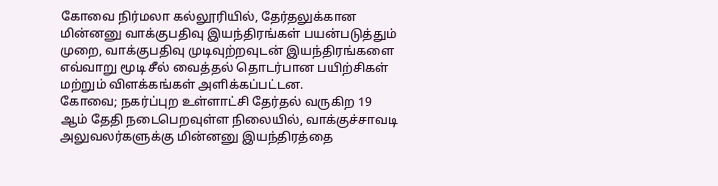கோவை நிர்மலா கல்லூரியில், தேர்தலுக்கான மின்னனு வாக்குபதிவு இயந்திரங்கள் பயன்படுத்தும் முறை, வாக்குபதிவு முடிவுற்றவுடன் இயந்திரங்களை எவ்வாறு மூடி சீல் வைத்தல் தொடர்பான பயிற்சிகள் மற்றும் விளக்கங்கள் அளிக்கப்பட்டன.
கோவை; நகர்ப்புற உள்ளாட்சி தேர்தல் வருகிற 19 ஆம் தேதி நடைபெறவுள்ள நிலையில், வாக்குச்சாவடி அலுவலர்களுக்கு மின்னனு இயந்திரத்தை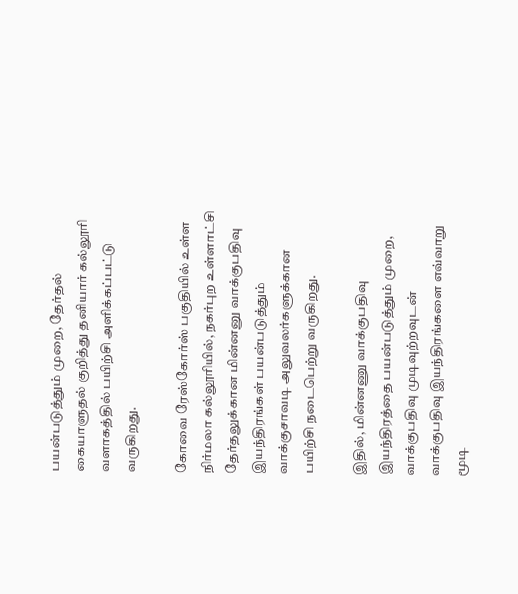பயன்படுத்தும் முறை, தேர்தல் கையாளுதல் குறித்து தனியார் கல்லூரி வளாகத்தில் பயிற்சி அளிக்கப்பட்டு வருகிறது.

கோவை ரேஸ்கோர்ஸ் பகுதியில் உள்ள நிர்மலா கல்லூரியில், நகர்புற உள்ளாட்சி தேர்தலுக்கான மின்னனு வாக்குபதிவு இயந்திரங்கள் பயன்படுத்தும் வாக்குசாவடி அலுவலர்களுக்கான பயிற்சி நடைபெற்று வருகிறது.

இதில், மின்னணு வாக்குபதிவு இயந்திரத்தை பயன்படுத்தும் முறை, வாக்குபதிவு முடிவுற்றவுடன் வாக்குபதிவு இயந்திரங்களை எவ்வாறு மூடி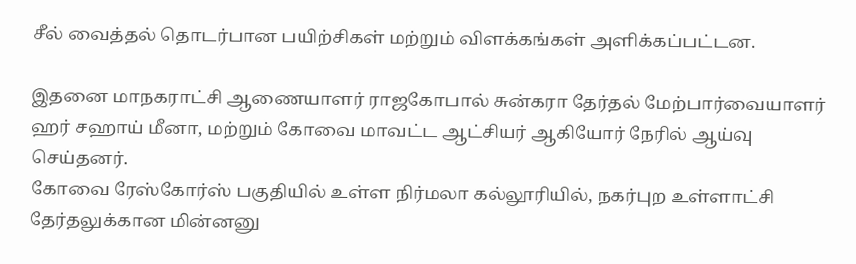சீல் வைத்தல் தொடர்பான பயிற்சிகள் மற்றும் விளக்கங்கள் அளிக்கப்பட்டன.

இதனை மாநகராட்சி ஆணையாளர் ராஜகோபால் சுன்கரா தேர்தல் மேற்பார்வையாளர் ஹர் சஹாய் மீனா, மற்றும் கோவை மாவட்ட ஆட்சியர் ஆகியோர் நேரில் ஆய்வு செய்தனர்.
கோவை ரேஸ்கோர்ஸ் பகுதியில் உள்ள நிர்மலா கல்லூரியில், நகர்புற உள்ளாட்சி தேர்தலுக்கான மின்னனு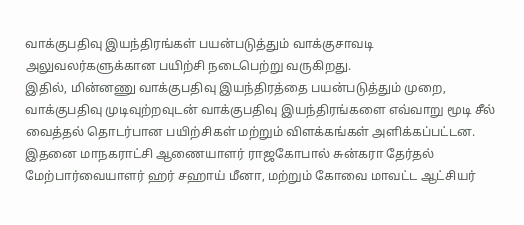வாக்குபதிவு இயந்திரங்கள் பயன்படுத்தும் வாக்குசாவடி அலுவலர்களுக்கான பயிற்சி நடைபெற்று வருகிறது.
இதில், மின்னணு வாக்குபதிவு இயந்திரத்தை பயன்படுத்தும் முறை, வாக்குபதிவு முடிவுற்றவுடன் வாக்குபதிவு இயந்திரங்களை எவ்வாறு மூடி சீல் வைத்தல் தொடர்பான பயிற்சிகள் மற்றும் விளக்கங்கள் அளிக்கப்பட்டன.
இதனை மாநகராட்சி ஆணையாளர் ராஜகோபால் சுன்கரா தேர்தல் மேற்பார்வையாளர் ஹர் சஹாய் மீனா, மற்றும் கோவை மாவட்ட ஆட்சியர்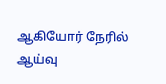ஆகியோர் நேரில் ஆய்வு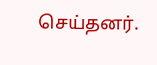செய்தனர்.